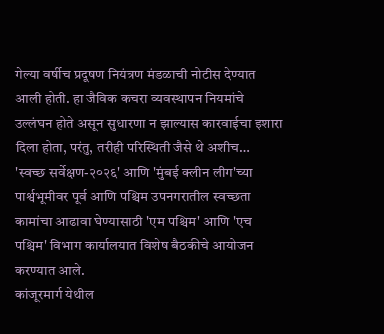गेल्या वर्षीच प्रदूषण नियंत्रण मंडळाची नोटीस देण्यात आली होती. हा जैविक कचरा व्यवस्थापन नियमांचे उल्लंघन होते असून सुधारणा न झाल्यास कारवाईचा इशारा दिला होता, परंतु, तरीही परिस्थिती जैसे थे अशीच…
'स्वच्छ सर्वेक्षण-२०२६' आणि 'मुंबई क्लीन लीग'च्या पार्श्वभूमीवर पूर्व आणि पश्चिम उपनगरातील स्वच्छता कामांचा आढावा घेण्यासाठी 'एम पश्चिम' आणि 'एच पश्चिम' विभाग कार्यालयात विशेष बैठकीचे आयोजन करण्यात आले.
कांजूरमार्ग येथील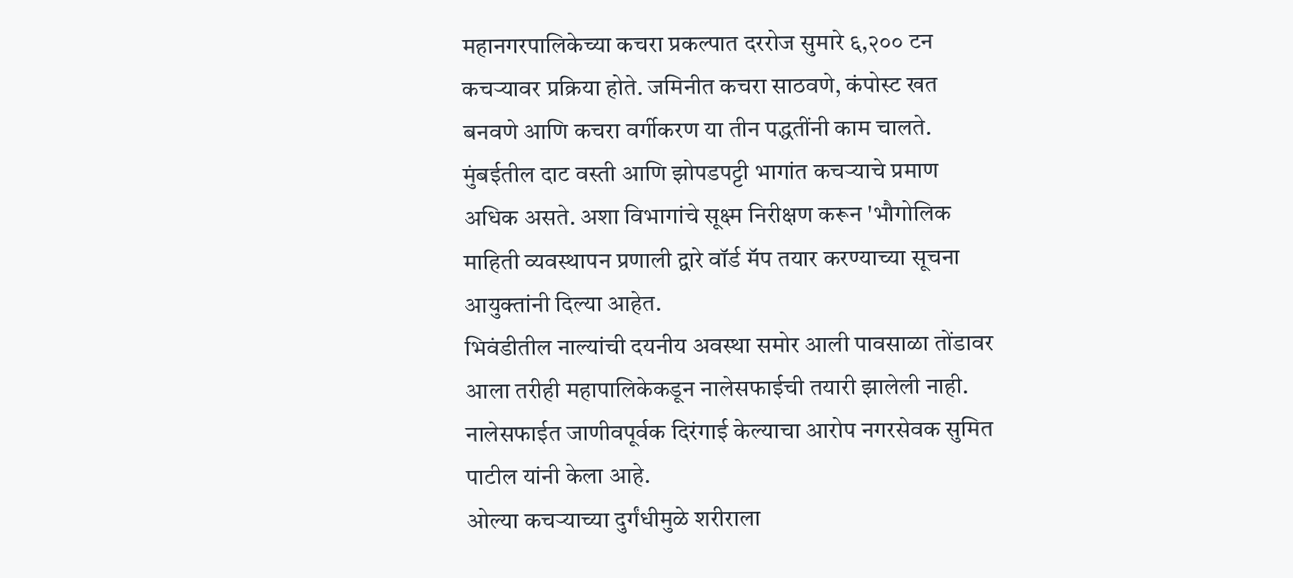महानगरपालिकेच्या कचरा प्रकल्पात दररोज सुमारे ६,२०० टन कचऱ्यावर प्रक्रिया होते. जमिनीत कचरा साठवणे, कंपोस्ट खत बनवणे आणि कचरा वर्गीकरण या तीन पद्धतींनी काम चालते.
मुंबईतील दाट वस्ती आणि झोपडपट्टी भागांत कचऱ्याचे प्रमाण अधिक असते. अशा विभागांचे सूक्ष्म निरीक्षण करून 'भौगोलिक माहिती व्यवस्थापन प्रणाली द्वारे वॉर्ड मॅप तयार करण्याच्या सूचना आयुक्तांनी दिल्या आहेत.
भिवंडीतील नाल्यांची दयनीय अवस्था समोर आली पावसाळा तोंडावर आला तरीही महापालिकेकडून नालेसफाईची तयारी झालेली नाही. नालेसफाईत जाणीवपूर्वक दिरंगाई केल्याचा आरोप नगरसेवक सुमित पाटील यांनी केला आहे.
ओल्या कचऱ्याच्या दुर्गंधीमुळे शरीराला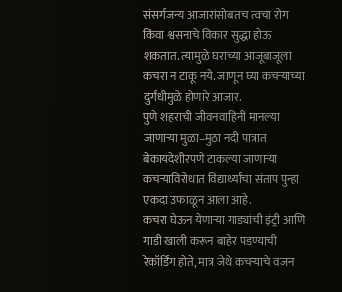संसर्गजन्य आजारांसोबतच त्वचा रोग किंवा श्वसनाचे विकार सुद्धा होऊ शकतात. त्यामुळे घराच्या आजूबाजूला कचरा न टाकू नये. जाणून घ्या कचऱ्याच्या दुर्गंधीमुळे होणारे आजार.
पुणे शहराची जीवनवाहिनी मानल्या जाणाऱ्या मुळा–मुठा नदी पात्रात बेकायदेशीरपणे टाकल्या जाणाऱ्या कचऱ्याविरोधात विद्यार्थ्यांचा संताप पुन्हा एकदा उफाळून आला आहे.
कचरा घेऊन येणाऱ्या गाड्यांची इंट्री आणि गाडी खाली करून बाहेर पडण्याची रेकॉर्डिंग होते, मात्र जेथे कचऱ्याचे वजन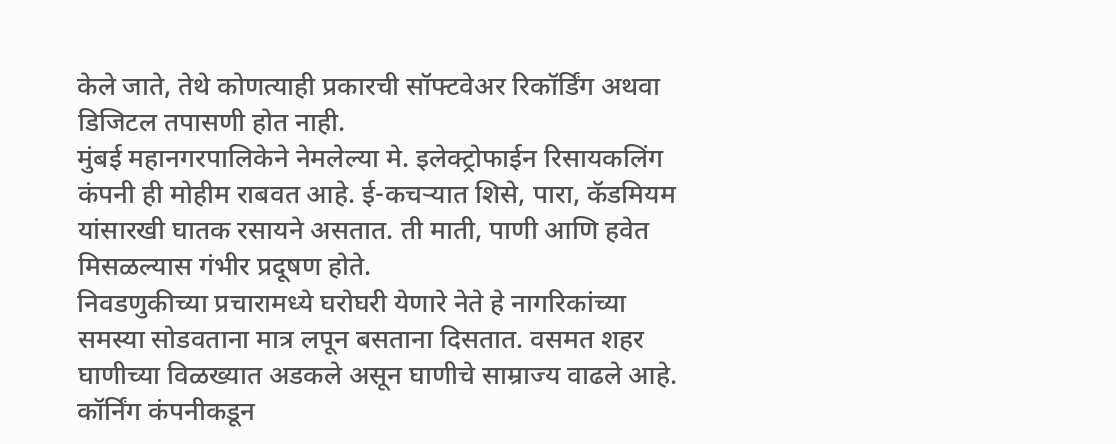केले जाते, तेथे कोणत्याही प्रकारची सॉफ्टवेअर रिकॉर्डिंग अथवा डिजिटल तपासणी होत नाही.
मुंबई महानगरपालिकेने नेमलेल्या मे. इलेक्ट्रोफाईन रिसायकलिंग कंपनी ही मोहीम राबवत आहे. ई-कचऱ्यात शिसे, पारा, कॅडमियम यांसारखी घातक रसायने असतात. ती माती, पाणी आणि हवेत मिसळल्यास गंभीर प्रदूषण होते.
निवडणुकीच्या प्रचारामध्ये घरोघरी येणारे नेते हे नागरिकांच्या समस्या सोडवताना मात्र लपून बसताना दिसतात. वसमत शहर घाणीच्या विळख्यात अडकले असून घाणीचे साम्राज्य वाढले आहे.
कॉर्निंग कंपनीकडून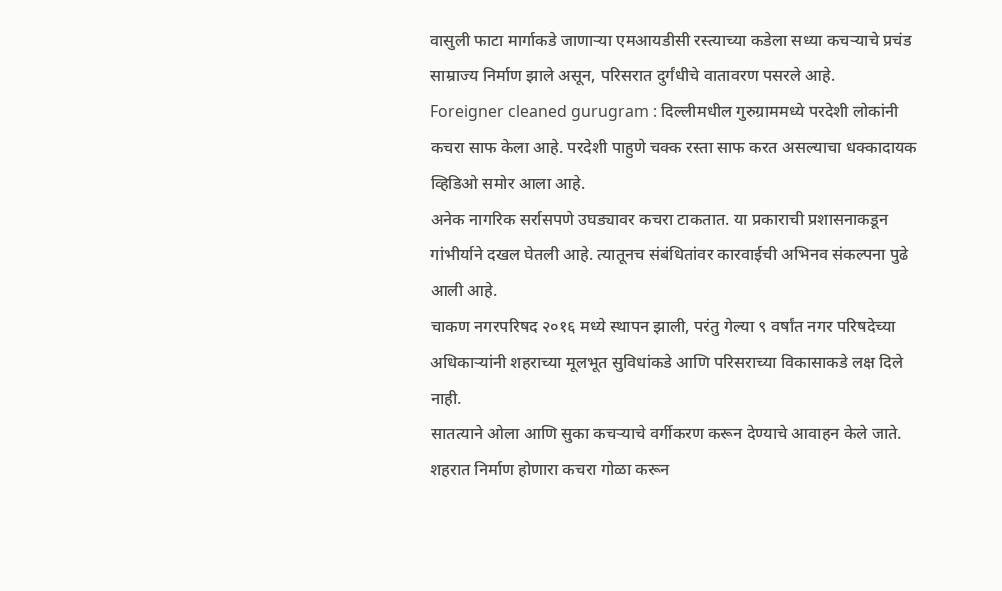वासुली फाटा मार्गाकडे जाणाऱ्या एमआयडीसी रस्त्याच्या कडेला सध्या कचऱ्याचे प्रचंड साम्राज्य निर्माण झाले असून, परिसरात दुर्गंधीचे वातावरण पसरले आहे.
Foreigner cleaned gurugram : दिल्लीमधील गुरुग्राममध्ये परदेशी लोकांनी कचरा साफ केला आहे. परदेशी पाहुणे चक्क रस्ता साफ करत असल्याचा धक्कादायक व्हिडिओ समोर आला आहे.
अनेक नागरिक सर्रासपणे उघड्यावर कचरा टाकतात. या प्रकाराची प्रशासनाकडून गांभीर्याने दखल घेतली आहे. त्यातूनच संबंधितांवर कारवाईची अभिनव संकल्पना पुढे आली आहे.
चाकण नगरपरिषद २०१६ मध्ये स्थापन झाली, परंतु गेल्या ९ वर्षांत नगर परिषदेच्या अधिकाऱ्यांनी शहराच्या मूलभूत सुविधांकडे आणि परिसराच्या विकासाकडे लक्ष दिले नाही.
सातत्याने ओला आणि सुका कचऱ्याचे वर्गीकरण करून देण्याचे आवाहन केले जाते. शहरात निर्माण होणारा कचरा गोळा करून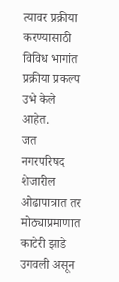त्यावर प्रक्रीया करण्यासाठी विविध भागांत प्रक्रीया प्रकल्प उभे केले आहेत.
जत नगरपरिषद शेजारील ओढापात्रात तर मोठ्याप्रमाणात काटेरी झाडे उगवली असून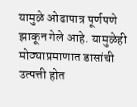यामुळे ओढापात्र पूर्णपणे झाकून गेले आहे. यामुळेही मोठ्याप्रमाणात डासांची उत्पत्ती होत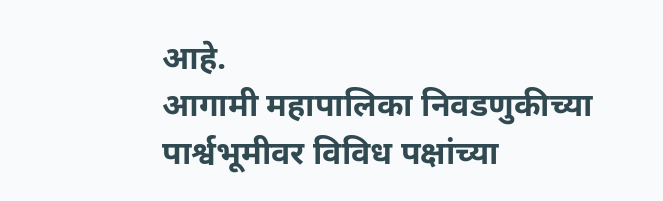आहे.
आगामी महापालिका निवडणुकीच्या पार्श्वभूमीवर विविध पक्षांच्या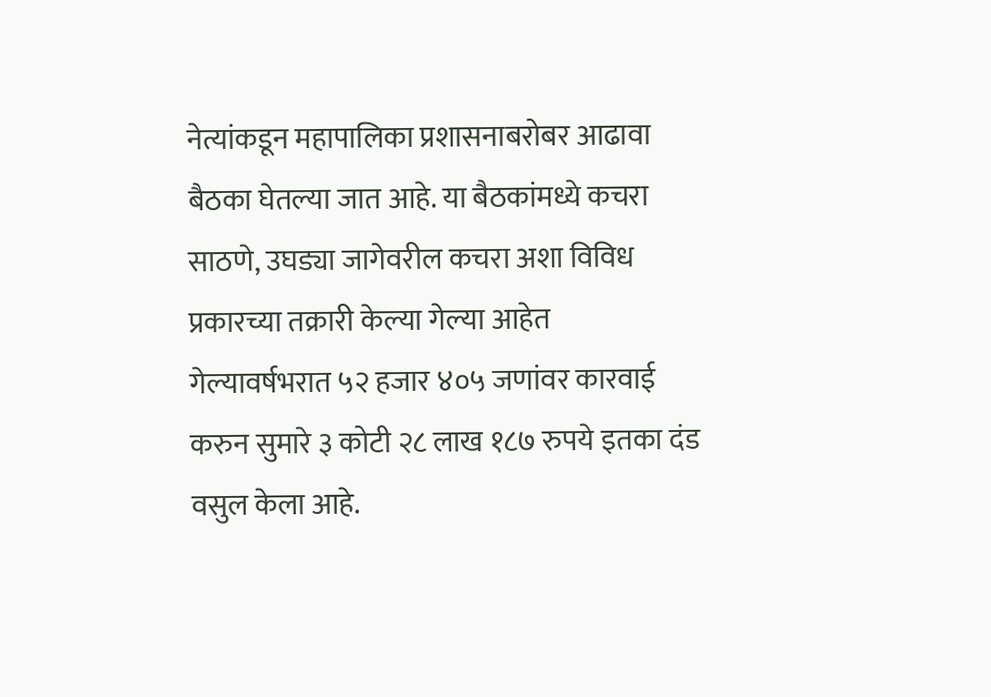नेत्यांकडून महापालिका प्रशासनाबरोबर आढावा बैठका घेतल्या जात आहे. या बैठकांमध्ये कचरा साठणे, उघड्या जागेवरील कचरा अशा विविध प्रकारच्या तक्रारी केल्या गेल्या आहेत
गेल्यावर्षभरात ५२ हजार ४०५ जणांवर कारवाई करुन सुमारे ३ कोटी २८ लाख १८७ रुपये इतका दंड वसुल केला आहे.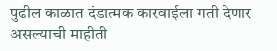पुढील काळात दंडात्मक कारवाईला गती देणार असल्याची माहीती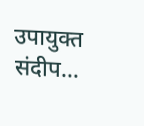उपायुक्त संदीप…